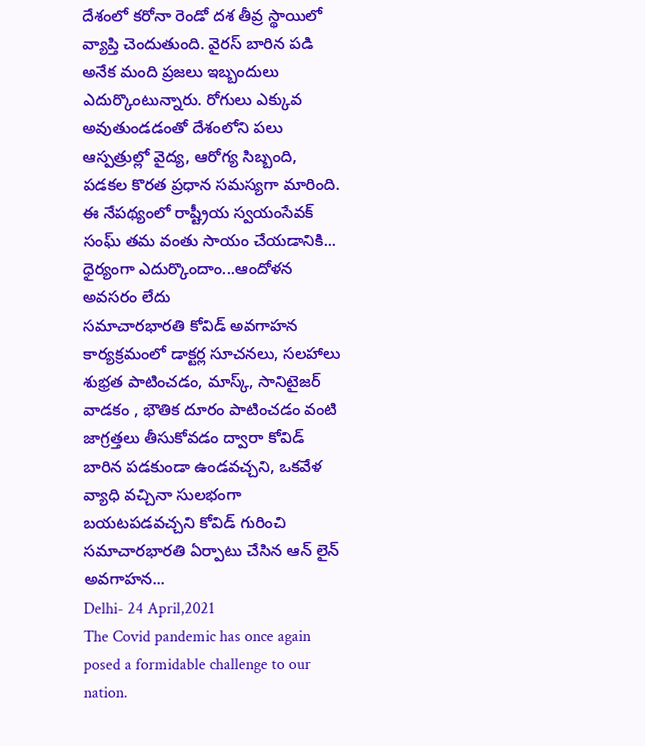దేశంలో కరోనా రెండో దశ తీవ్ర స్థాయిలో వ్యాప్తి చెందుతుంది. వైరస్ బారిన పడి అనేక మంది ప్రజలు ఇబ్బందులు ఎదుర్కొంటున్నారు. రోగులు ఎక్కువ అవుతుండడంతో దేశంలోని పలు ఆస్పత్రుల్లో వైద్య, ఆరోగ్య సిబ్బంది, పడకల కొరత ప్రధాన సమస్యగా మారింది. ఈ నేపథ్యంలో రాష్ట్రీయ స్వయంసేవక్ సంఘ్ తమ వంతు సాయం చేయడానికి...
ధైర్యంగా ఎదుర్కొందాం...ఆందోళన అవసరం లేదు
సమాచారభారతి కోవిడ్ అవగాహన కార్యక్రమంలో డాక్టర్ల సూచనలు, సలహాలు
శుభ్రత పాటించడం, మాస్క్, సానిటైజర్ వాడకం , భౌతిక దూరం పాటించడం వంటి జాగ్రత్తలు తీసుకోవడం ద్వారా కోవిడ్ బారిన పడకుండా ఉండవచ్చని, ఒకవేళ వ్యాధి వచ్చినా సులభంగా బయటపడవచ్చని కోవిడ్ గురించి సమాచారభారతి ఏర్పాటు చేసిన ఆన్ లైన్ అవగాహన...
Delhi- 24 April,2021
The Covid pandemic has once again posed a formidable challenge to our nation.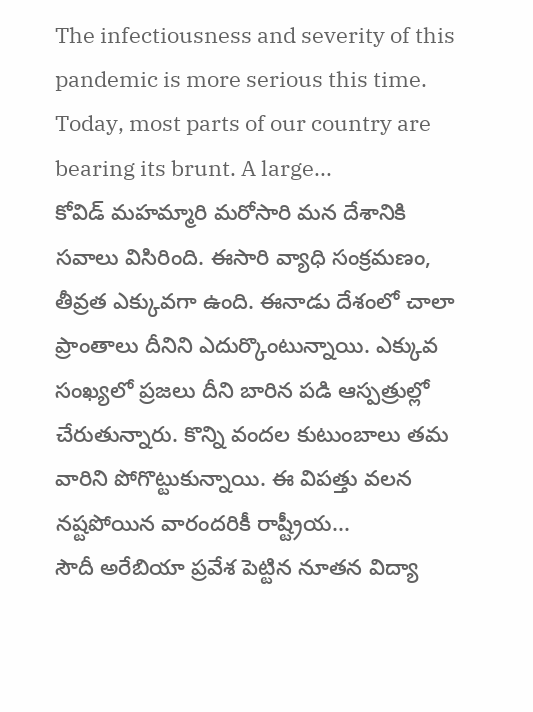The infectiousness and severity of this pandemic is more serious this time. Today, most parts of our country are bearing its brunt. A large...
కోవిడ్ మహమ్మారి మరోసారి మన దేశానికి సవాలు విసిరింది. ఈసారి వ్యాధి సంక్రమణం, తీవ్రత ఎక్కువగా ఉంది. ఈనాడు దేశంలో చాలా ప్రాంతాలు దీనిని ఎదుర్కొంటున్నాయి. ఎక్కువ సంఖ్యలో ప్రజలు దీని బారిన పడి ఆస్పత్రుల్లో చేరుతున్నారు. కొన్ని వందల కుటుంబాలు తమ వారిని పోగొట్టుకున్నాయి. ఈ విపత్తు వలన నష్టపోయిన వారందరికీ రాష్ట్రీయ...
సౌదీ అరేబియా ప్రవేశ పెట్టిన నూతన విద్యా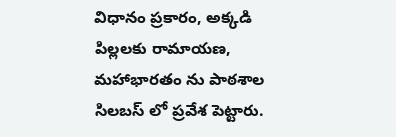విధానం ప్రకారం, అక్కడి పిల్లలకు రామాయణ, మహాభారతం ను పాఠశాల సిలబస్ లో ప్రవేశ పెట్టారు.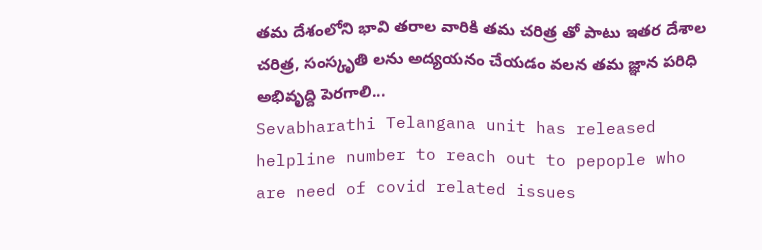తమ దేశంలోని భావి తరాల వారికి తమ చరిత్ర తో పాటు ఇతర దేశాల చరిత్ర, సంస్కృతి లను అద్యయనం చేయడం వలన తమ జ్ఞాన పరిధి అభివృద్ది పెరగాలి...
Sevabharathi Telangana unit has released helpline number to reach out to pepople who are need of covid related issues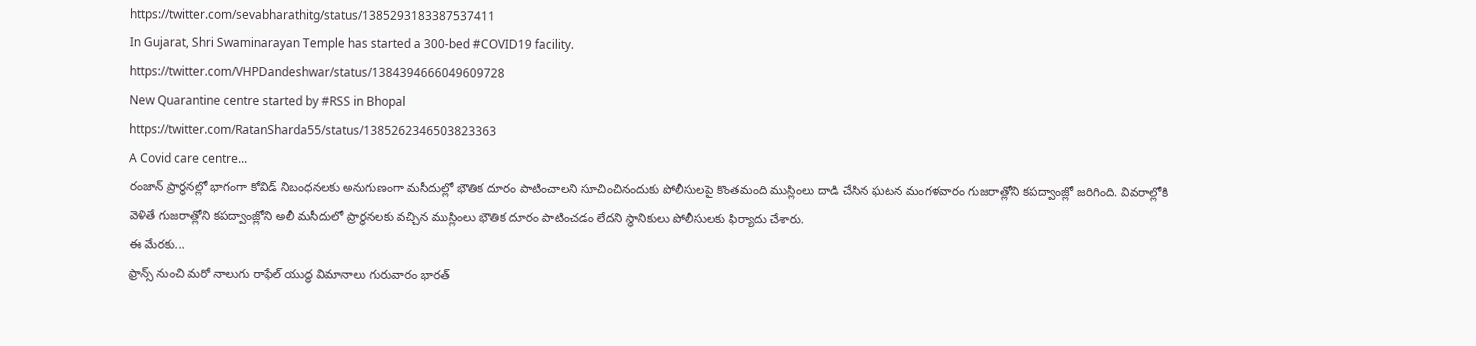https://twitter.com/sevabharathitg/status/1385293183387537411
In Gujarat, Shri Swaminarayan Temple has started a 300-bed #COVID19 facility.
https://twitter.com/VHPDandeshwar/status/1384394666049609728
New Quarantine centre started by #RSS in Bhopal
https://twitter.com/RatanSharda55/status/1385262346503823363
A Covid care centre...
రంజాన్ ప్రార్థనల్లో భాగంగా కోవిడ్ నిబంధనలకు అనుగుణంగా మసీదుల్లో భౌతిక దూరం పాటించాలని సూచించినందుకు పోలీసులపై కొంతమంది ముస్లింలు దాడి చేసిన ఘటన మంగళవారం గుజరాత్లోని కపద్వాంజ్లో జరిగింది. వివరాల్లోకి వెళితే గుజరాత్లోని కపద్వాంజ్లోని అలీ మసీదులో ప్రార్థనలకు వచ్చిన ముస్లింలు భౌతిక దూరం పాటించడం లేదని స్థానికులు పోలీసులకు ఫిర్యాదు చేశారు.
ఈ మేరకు...
ఫ్రాన్స్ నుంచి మరో నాలుగు రాఫేల్ యుద్ధ విమానాలు గురువారం భారత్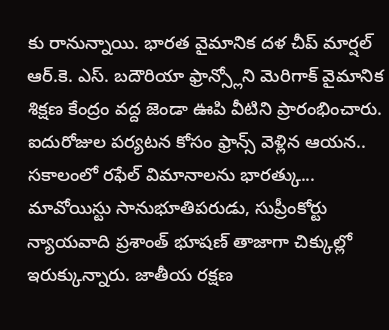కు రానున్నాయి. భారత వైమానిక దళ చీప్ మార్షల్ ఆర్.కె. ఎస్. బదౌరియా ఫ్రాన్స్లోని మెరిగాక్ వైమానిక శిక్షణ కేంద్రం వద్ద జెండా ఊపి వీటిని ప్రారంభించారు. ఐదురోజుల పర్యటన కోసం ఫ్రాన్స్ వెళ్లిన ఆయన.. సకాలంలో రఫేల్ విమానాలను భారత్కు...
మావోయిస్టు సానుభూతిపరుడు, సుప్రీంకోర్టు న్యాయవాది ప్రశాంత్ భూషణ్ తాజాగా చిక్కుల్లో ఇరుక్కున్నారు. జాతీయ రక్షణ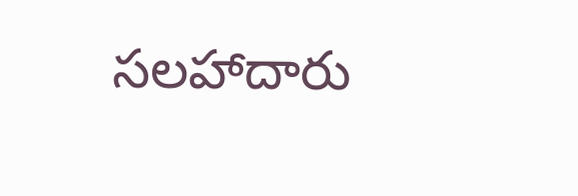సలహాదారు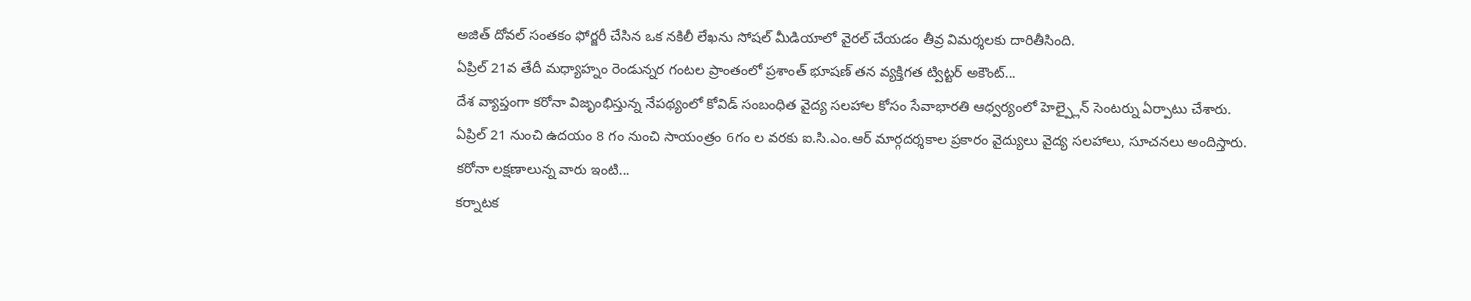అజిత్ దోవల్ సంతకం ఫోర్జరీ చేసిన ఒక నకిలీ లేఖను సోషల్ మీడియాలో వైరల్ చేయడం తీవ్ర విమర్శలకు దారితీసింది.
ఏప్రిల్ 21వ తేదీ మధ్యాహ్నం రెండున్నర గంటల ప్రాంతంలో ప్రశాంత్ భూషణ్ తన వ్యక్తిగత ట్విట్టర్ అకౌంట్...
దేశ వ్యాప్తంగా కరోనా విజృంభిస్తున్న నేపథ్యంలో కోవిడ్ సంబంధిత వైద్య సలహాల కోసం సేవాభారతి ఆధ్వర్యంలో హెల్ప్లైన్ సెంటర్ను ఏర్పాటు చేశారు. ఏప్రిల్ 21 నుంచి ఉదయం 8 గం నుంచి సాయంత్రం 6గం ల వరకు ఐ.సి.ఎం.ఆర్ మార్గదర్శకాల ప్రకారం వైద్యులు వైద్య సలహాలు, సూచనలు అందిస్తారు. కరోనా లక్షణాలున్న వారు ఇంటి...
కర్నాటక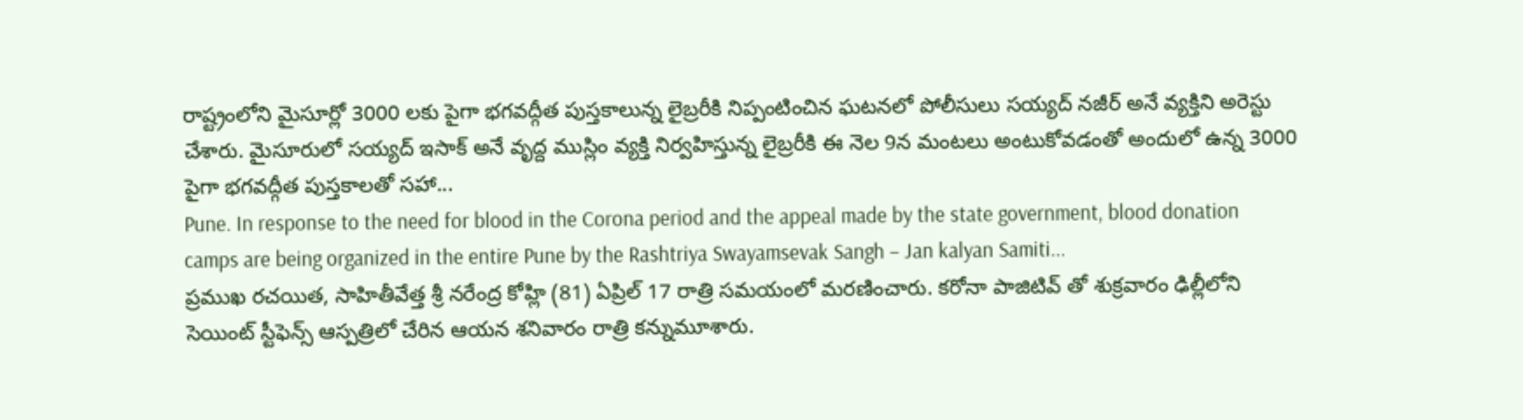రాష్ట్రంలోని మైసూర్లో 3000 లకు పైగా భగవద్గీత పుస్తకాలున్న లైబ్రరీకి నిప్పంటించిన ఘటనలో పోలీసులు సయ్యద్ నజీర్ అనే వ్యక్తిని అరెస్టు చేశారు. మైసూరులో సయ్యద్ ఇసాక్ అనే వృద్ద ముస్లిం వ్యక్తి నిర్వహిస్తున్న లైబ్రరీకి ఈ నెల 9న మంటలు అంటుకోవడంతో అందులో ఉన్న 3000 పైగా భగవద్గీత పుస్తకాలతో సహా...
Pune. In response to the need for blood in the Corona period and the appeal made by the state government, blood donation camps are being organized in the entire Pune by the Rashtriya Swayamsevak Sangh – Jan kalyan Samiti...
ప్రముఖ రచయిత, సాహితీవేత్త శ్రీ నరేంద్ర కోహ్లి (81) ఏప్రిల్ 17 రాత్రి సమయంలో మరణించారు. కరోనా పాజిటివ్ తో శుక్రవారం ఢిల్లీలోని సెయింట్ స్టీఫెన్స్ ఆస్పత్రిలో చేరిన ఆయన శనివారం రాత్రి కన్నుమూశారు.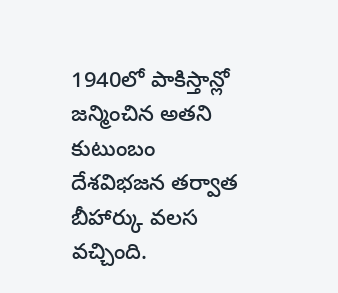1940లో పాకిస్తాన్లో జన్మించిన అతని కుటుంబం దేశవిభజన తర్వాత బీహార్కు వలస వచ్చింది.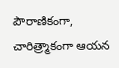పౌరాణికంగా, చారిత్ర్మాకంగా ఆయన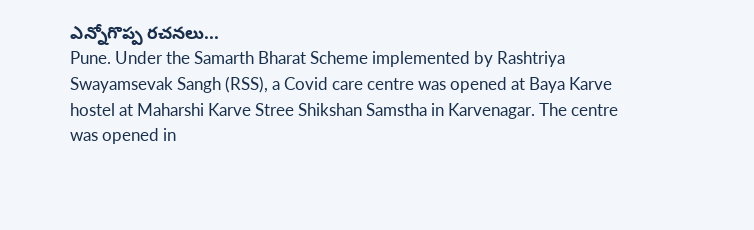ఎన్నోగొప్ప రచనలు...
Pune. Under the Samarth Bharat Scheme implemented by Rashtriya Swayamsevak Sangh (RSS), a Covid care centre was opened at Baya Karve hostel at Maharshi Karve Stree Shikshan Samstha in Karvenagar. The centre was opened in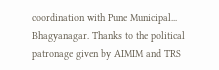coordination with Pune Municipal...
Bhagyanagar. Thanks to the political patronage given by AIMIM and TRS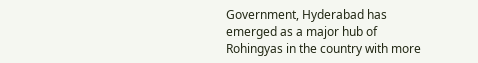Government, Hyderabad has emerged as a major hub of Rohingyas in the country with more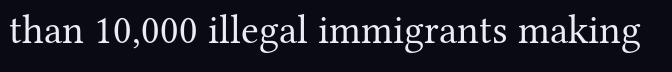than 10,000 illegal immigrants making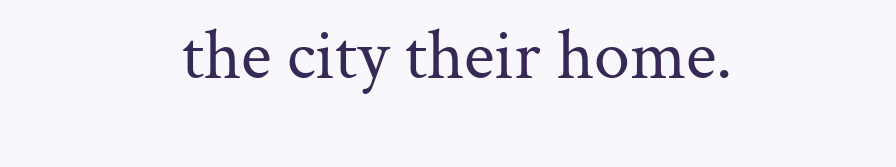the city their home.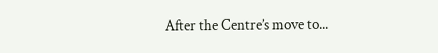After the Centre’s move to...